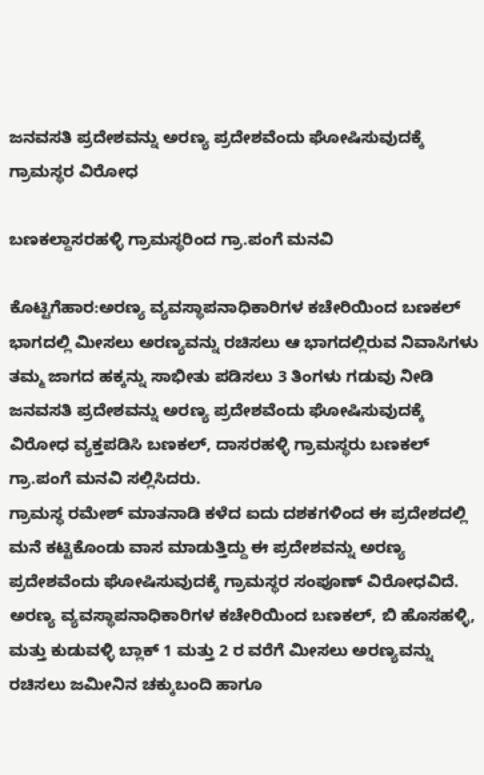ಜನವಸತಿ ಪ್ರದೇಶವನ್ನು ಅರಣ್ಯ ಪ್ರದೇಶವೆಂದು ಘೋಷಿಸುವುದಕ್ಕೆ ಗ್ರಾಮಸ್ಥರ ವಿರೋಧ

ಬಣಕಲ್ದಾಸರಹಳ್ಳಿ ಗ್ರಾಮಸ್ಥರಿಂದ ಗ್ರಾ.ಪಂಗೆ ಮನವಿ

ಕೊಟ್ಟಿಗೆಹಾರ:ಅರಣ್ಯ ವ್ಯವಸ್ಥಾಪನಾಧಿಕಾರಿಗಳ ಕಚೇರಿಯಿಂದ ಬಣಕಲ್ ಭಾಗದಲ್ಲಿ ಮೀಸಲು ಅರಣ್ಯವನ್ನು ರಚಿಸಲು ಆ ಭಾಗದಲ್ಲಿರುವ ನಿವಾಸಿಗಳು ತಮ್ಮ ಜಾಗದ ಹಕ್ಕನ್ನು ಸಾಭೀತು ಪಡಿಸಲು 3 ತಿಂಗಳು ಗಡುವು ನೀಡಿ ಜನವಸತಿ ಪ್ರದೇಶವನ್ನು ಅರಣ್ಯ ಪ್ರದೇಶವೆಂದು ಘೋಷಿಸುವುದಕ್ಕೆ ವಿರೋಧ ವ್ಯಕ್ತಪಡಿಸಿ ಬಣಕಲ್, ದಾಸರಹಳ್ಳಿ ಗ್ರಾಮಸ್ಥರು ಬಣಕಲ್ ಗ್ರಾ.ಪಂಗೆ ಮನವಿ ಸಲ್ಲಿಸಿದರು.
ಗ್ರಾಮಸ್ಥ ರಮೇಶ್ ಮಾತನಾಡಿ ಕಳೆದ ಐದು ದಶಕಗಳಿಂದ ಈ ಪ್ರದೇಶದಲ್ಲಿ ಮನೆ ಕಟ್ಟಿಕೊಂಡು ವಾಸ ಮಾಡುತ್ತಿದ್ದು ಈ ಪ್ರದೇಶವನ್ನು ಅರಣ್ಯ ಪ್ರದೇಶವೆಂದು ಘೋಷಿಸುವುದಕ್ಕೆ ಗ್ರಾಮಸ್ಥರ ಸಂಪೂಣ್ ವಿರೋಧವಿದೆ. ಅರಣ್ಯ ವ್ಯವಸ್ಥಾಪನಾಧಿಕಾರಿಗಳ ಕಚೇರಿಯಿಂದ ಬಣಕಲ್, ಬಿ ಹೊಸಹಳ್ಳಿ, ಮತ್ತು ಕುಡುವಳ್ಳಿ ಬ್ಲಾಕ್ 1 ಮತ್ತು 2 ರ ವರೆಗೆ ಮೀಸಲು ಅರಣ್ಯವನ್ನು ರಚಿಸಲು ಜಮೀನಿನ ಚಕ್ಕುಬಂದಿ ಹಾಗೂ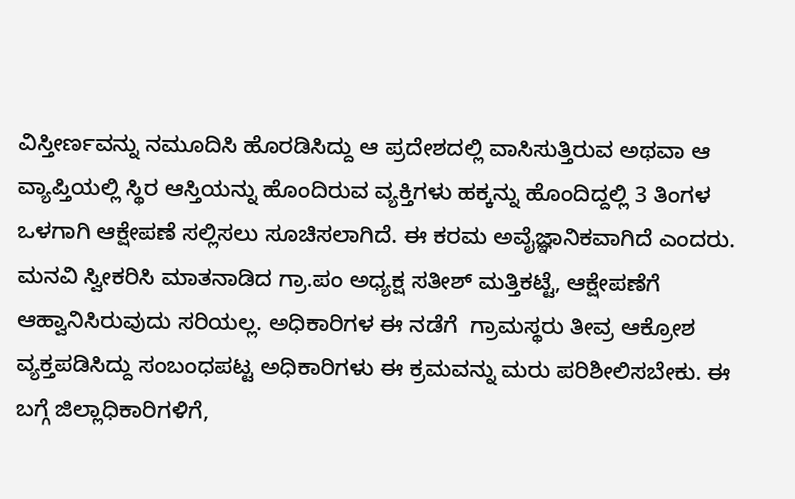ವಿಸ್ತೀರ್ಣವನ್ನು ನಮೂದಿಸಿ ಹೊರಡಿಸಿದ್ದು ಆ ಪ್ರದೇಶದಲ್ಲಿ ವಾಸಿಸುತ್ತಿರುವ ಅಥವಾ ಆ ವ್ಯಾಪ್ತಿಯಲ್ಲಿ ಸ್ಥಿರ ಆಸ್ತಿಯನ್ನು ಹೊಂದಿರುವ ವ್ಯಕ್ತಿಗಳು ಹಕ್ಕನ್ನು ಹೊಂದಿದ್ದಲ್ಲಿ 3 ತಿಂಗಳ ಒಳಗಾಗಿ ಆಕ್ಷೇಪಣೆ ಸಲ್ಲಿಸಲು ಸೂಚಿಸಲಾಗಿದೆ. ಈ ಕರಮ ಅವೈಜ್ಞಾನಿಕವಾಗಿದೆ ಎಂದರು.
ಮನವಿ ಸ್ವೀಕರಿಸಿ ಮಾತನಾಡಿದ ಗ್ರಾ.ಪಂ ಅಧ್ಯಕ್ಷ ಸತೀಶ್ ಮತ್ತಿಕಟ್ಟೆ, ಆಕ್ಷೇಪಣೆಗೆ ಆಹ್ವಾನಿಸಿರುವುದು ಸರಿಯಲ್ಲ. ಅಧಿಕಾರಿಗಳ ಈ ನಡೆಗೆ  ಗ್ರಾಮಸ್ಥರು ತೀವ್ರ ಆಕ್ರೋಶ ವ್ಯಕ್ತಪಡಿಸಿದ್ದು ಸಂಬಂಧಪಟ್ಟ ಅಧಿಕಾರಿಗಳು ಈ ಕ್ರಮವನ್ನು ಮರು ಪರಿಶೀಲಿಸಬೇಕು. ಈ ಬಗ್ಗೆ ಜಿಲ್ಲಾಧಿಕಾರಿಗಳಿಗೆ,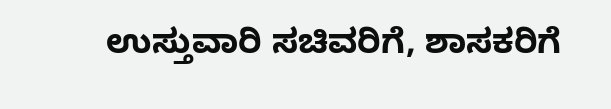ಉಸ್ತುವಾರಿ ಸಚಿವರಿಗೆ, ಶಾಸಕರಿಗೆ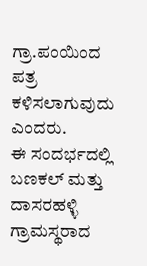ಗ್ರಾ.ಪಂಯಿಂದ ಪತ್ರ ಕಳಿಸಲಾಗುವುದು ಎಂದರು.
ಈ ಸಂದರ್ಭದಲ್ಲಿ ಬಣಕಲ್ ಮತ್ತು ದಾಸರಹಳ್ಳಿ ಗ್ರಾಮಸ್ಥರಾದ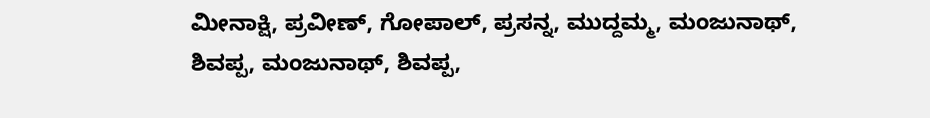ಮೀನಾಕ್ಷಿ, ಪ್ರವೀಣ್, ಗೋಪಾಲ್, ಪ್ರಸನ್ನ, ಮುದ್ದಮ್ಮ, ಮಂಜುನಾಥ್, ಶಿವಪ್ಪ, ಮಂಜುನಾಥ್, ಶಿವಪ್ಪ,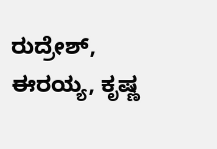ರುದ್ರೇಶ್, ಈರಯ್ಯ, ಕೃಷ್ಣ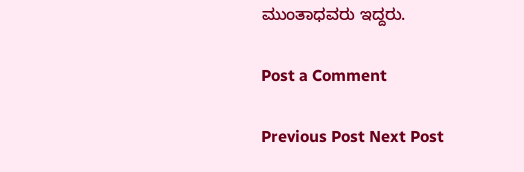ಮುಂತಾಧವರು ಇದ್ದರು.

Post a Comment

Previous Post Next Post